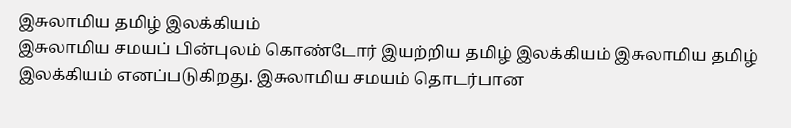இசுலாமிய தமிழ் இலக்கியம்
இசுலாமிய சமயப் பின்புலம் கொண்டோர் இயற்றிய தமிழ் இலக்கியம் இசுலாமிய தமிழ் இலக்கியம் எனப்படுகிறது. இசுலாமிய சமயம் தொடர்பான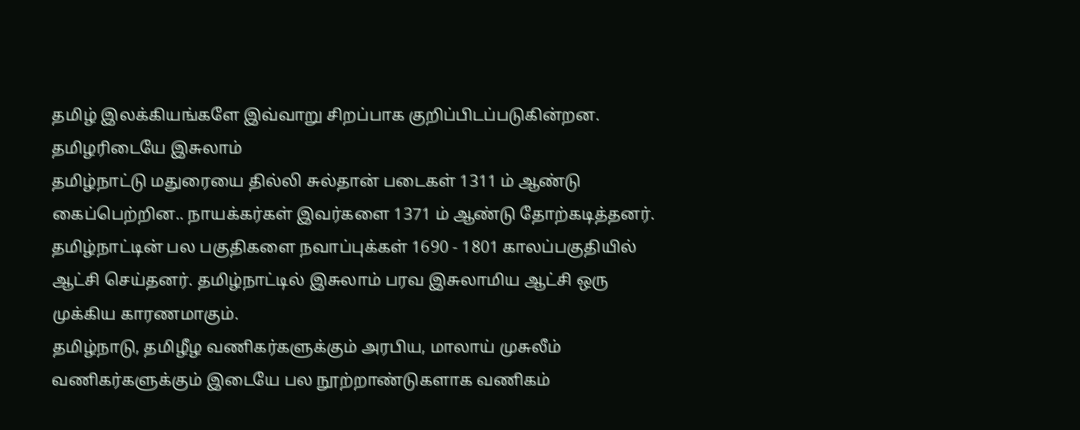தமிழ் இலக்கியங்களே இவ்வாறு சிறப்பாக குறிப்பிடப்படுகின்றன.
தமிழரிடையே இசுலாம்
தமிழ்நாட்டு மதுரையை தில்லி சுல்தான் படைகள் 1311 ம் ஆண்டு கைப்பெற்றின.. நாயக்கர்கள் இவர்களை 1371 ம் ஆண்டு தோற்கடித்தனர். தமிழ்நாட்டின் பல பகுதிகளை நவாப்புக்கள் 1690 - 1801 காலப்பகுதியில் ஆட்சி செய்தனர். தமிழ்நாட்டில் இசுலாம் பரவ இசுலாமிய ஆட்சி ஒரு முக்கிய காரணமாகும்.
தமிழ்நாடு, தமிழீழ வணிகர்களுக்கும் அரபிய, மாலாய் முசுலீம் வணிகர்களுக்கும் இடையே பல நூற்றாண்டுகளாக வணிகம்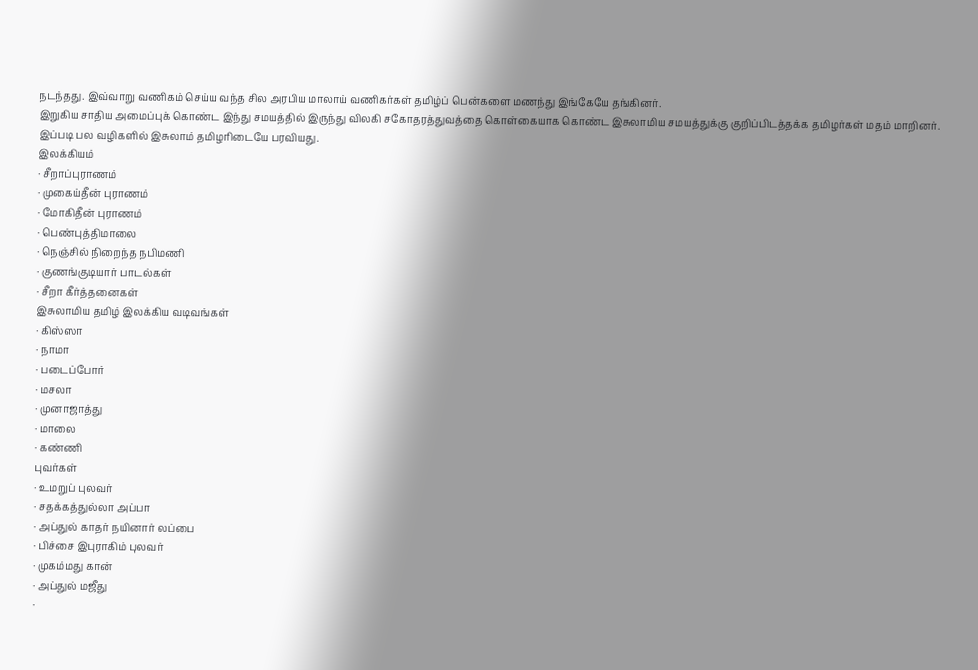நடந்தது. இவ்வாறு வணிகம் செய்ய வந்த சில அரபிய மாலாய் வணிகர்கள் தமிழ்ப் பென்களை மணந்து இங்கேயே தங்கினர்.
இறுகிய சாதிய அமைப்புக் கொண்ட இந்து சமயத்தில் இருந்து விலகி சகோதரத்துவத்தை கொள்கையாக கொண்ட இசுலாமிய சமயத்துக்கு குறிப்பிடத்தக்க தமிழர்கள் மதம் மாறினர்.
இப்படி பல வழிகளில் இசுலாம் தமிழரிடையே பரவியது.
இலக்கியம்
· சீறாப்புராணம்
· முகைய்தீன் புராணம்
· மோகிதீன் புராணம்
· பெண்புத்திமாலை
· நெஞ்சில் நிறைந்த நபிமணி
· குணங்குடியார் பாடல்கள்
· சீறா கீர்த்தனைகள்
இசுலாமிய தமிழ் இலக்கிய வடிவங்கள்
· கிஸ்ஸா
· நாமா
· படைப்போர்
· மசலா
· முனாஜாத்து
· மாலை
· கண்ணி
புவர்கள்
· உமறுப் புலவர்
· சதக்கத்துல்லா அப்பா
· அப்துல் காதர் நயினார் லப்பை
· பிச்சை இபுராகிம் புலவர்
· முகம்மது கான்
· அப்துல் மஜீது
·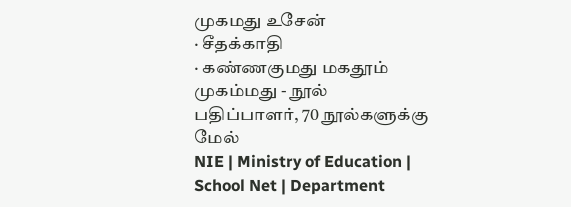முகமது உசேன்
· சீதக்காதி
· கண்ணகுமது மகதூம் முகம்மது - நூல் பதிப்பாளர், 70 நூல்களுக்கு மேல்
NIE | Ministry of Education | School Net | Department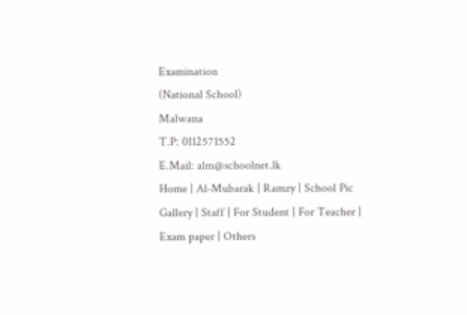Examination
(National School)
Malwana
T.P: 0112571552
E.Mail: alm@schoolnet.lk
Home | Al-Mubarak | Ramzy | School Pic Gallery | Staff | For Student | For Teacher | Exam paper | Others